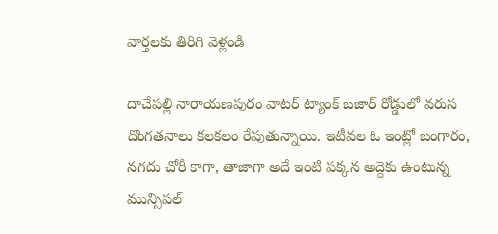వార్తలకు తిరిగి వెళ్లండి

దాచేపల్లి నారాయణపురం వాటర్ ట్యాంక్ బజార్ రోడ్డులో వరుస దొంగతనాలు కలకలం రేపుతున్నాయి. ఇటీవల ఓ ఇంట్లో బంగారం, నగదు చోరీ కాగా, తాజాగా అదే ఇంటి పక్కన అద్దెకు ఉంటున్న మున్సిపల్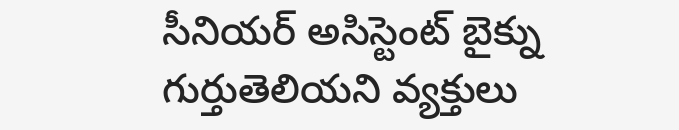సీనియర్ అసిస్టెంట్ బైక్ను గుర్తుతెలియని వ్యక్తులు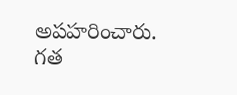అపహరించారు.
గత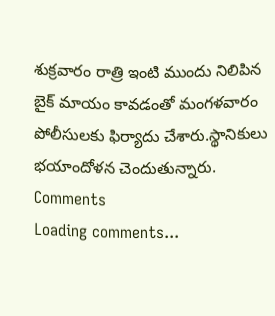శుక్రవారం రాత్రి ఇంటి ముందు నిలిపిన బైక్ మాయం కావడంతో మంగళవారం పోలీసులకు ఫిర్యాదు చేశారు.స్థానికులు భయాందోళన చెందుతున్నారు.
Comments
Loading comments...